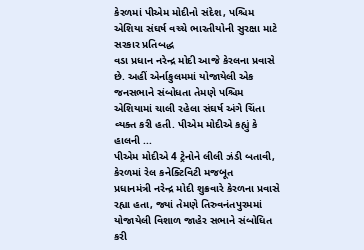કેરળમાં પીએમ મોદીનો સંદેશ, પશ્ચિમ એશિયા સંઘર્ષ વચ્ચે ભારતીયોની સુરક્ષા માટે સરકાર પ્રતિબદ્ધ
વડા પ્રધાન નરેન્દ્ર મોદી આજે કેરલના પ્રવાસે છે. અહીં એર્નાકુલમમાં યોજાયેલી એક જનસભાને સંબોધતા તેમણે પશ્ચિમ એશિયામાં ચાલી રહેલા સંઘર્ષ અંગે ચિંતા વ્યક્ત કરી હતી. પીએમ મોદીએ કહ્યું કે હાલની ...
પીએમ મોદીએ 4 ટ્રેનોને લીલી ઝંડી બતાવી, કેરળમાં રેલ કનેક્ટિવિટી મજબૂત
પ્રધાનમંત્રી નરેન્દ્ર મોદી શુક્રવારે કેરળના પ્રવાસે રહ્યા હતા, જ્યાં તેમણે તિરુવનંતપુરમમાં યોજાયેલી વિશાળ જાહેર સભાને સંબોધિત કરી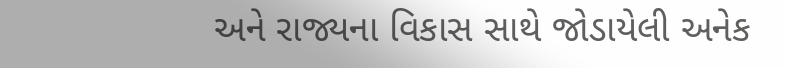અને રાજ્યના વિકાસ સાથે જોડાયેલી અનેક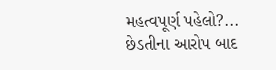મહત્વપૂર્ણ પહેલો?...
છેડતીના આરોપ બાદ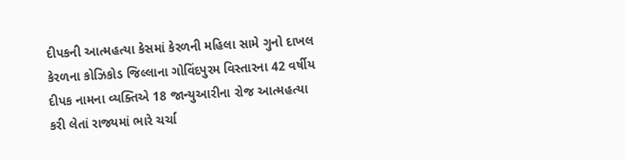દીપકની આત્મહત્યા કેસમાં કેરળની મહિલા સામે ગુનો દાખલ
કેરળના કોઝિકોડ જિલ્લાના ગોવિંદપુરમ વિસ્તારના 42 વર્ષીય દીપક નામના વ્યક્તિએ 18 જાન્યુઆરીના રોજ આત્મહત્યા કરી લેતાં રાજ્યમાં ભારે ચર્ચા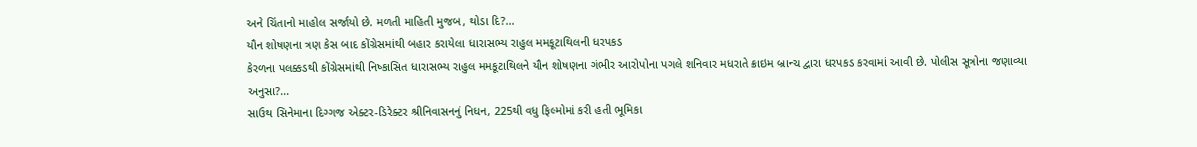અને ચિંતાનો માહોલ સર્જાયો છે. મળતી માહિતી મુજબ, થોડા દિ?...
યૌન શોષણના ત્રણ કેસ બાદ કોંગ્રેસમાંથી બહાર કરાયેલા ધારાસભ્ય રાહુલ મમકૂટાથિલની ધરપકડ
કેરળના પલક્કડથી કોંગ્રેસમાંથી નિષ્કાસિત ધારાસભ્ય રાહુલ મમકૂટાથિલને યૌન શોષણના ગંભીર આરોપોના પગલે શનિવાર મધરાતે ક્રાઇમ બ્રાન્ચ દ્વારા ધરપકડ કરવામાં આવી છે. પોલીસ સૂત્રોના જણાવ્યા અનુસા?...
સાઉથ સિનેમાના દિગ્ગજ એક્ટર-ડિરેક્ટર શ્રીનિવાસનનું નિધન, 225થી વધુ ફિલ્મોમાં કરી હતી ભૂમિકા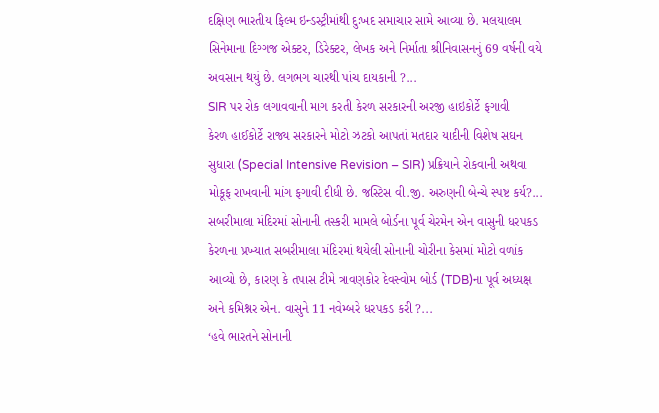દક્ષિણ ભારતીય ફિલ્મ ઇન્ડસ્ટ્રીમાંથી દુઃખદ સમાચાર સામે આવ્યા છે. મલયાલમ સિનેમાના દિગ્ગજ એક્ટર, ડિરેક્ટર, લેખક અને નિર્માતા શ્રીનિવાસનનું 69 વર્ષની વયે અવસાન થયું છે. લગભગ ચારથી પાંચ દાયકાની ?...
SIR પર રોક લગાવવાની માગ કરતી કેરળ સરકારની અરજી હાઇકોર્ટે ફગાવી
કેરળ હાઈકોર્ટે રાજ્ય સરકારને મોટો ઝટકો આપતાં મતદાર યાદીની વિશેષ સઘન સુધારા (Special Intensive Revision – SIR) પ્રક્રિયાને રોકવાની અથવા મોકૂફ રાખવાની માંગ ફગાવી દીધી છે. જસ્ટિસ વી.જી. અરુણની બેન્ચે સ્પષ્ટ કર્ય?...
સબરીમાલા મંદિરમાં સોનાની તસ્કરી મામલે બોર્ડના પૂર્વ ચેરમેન એન વાસુની ધરપકડ
કેરળના પ્રખ્યાત સબરીમાલા મંદિરમાં થયેલી સોનાની ચોરીના કેસમાં મોટો વળાંક આવ્યો છે, કારણ કે તપાસ ટીમે ત્રાવણકોર દેવસ્વોમ બોર્ડ (TDB)ના પૂર્વ અધ્યક્ષ અને કમિશ્નર એન. વાસુને 11 નવેમ્બરે ધરપકડ કરી ?...
‘હવે ભારતને સોનાની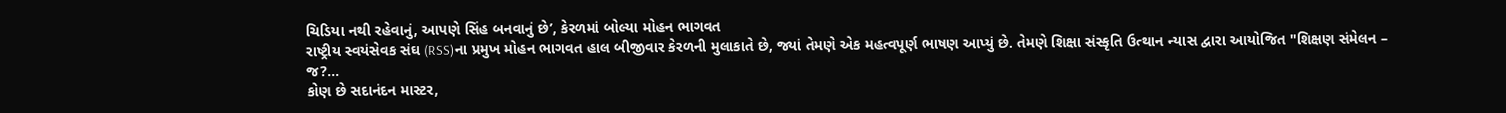ચિડિયા નથી રહેવાનું, આપણે સિંહ બનવાનું છે’, કેરળમાં બોલ્યા મોહન ભાગવત
રાષ્ટ્રીય સ્વયંસેવક સંઘ (RSS)ના પ્રમુખ મોહન ભાગવત હાલ બીજીવાર કેરળની મુલાકાતે છે, જ્યાં તેમણે એક મહત્વપૂર્ણ ભાષણ આપ્યું છે. તેમણે શિક્ષા સંસ્કૃતિ ઉત્થાન ન્યાસ દ્વારા આયોજિત "શિક્ષણ સંમેલન – જ?...
કોણ છે સદાનંદન માસ્ટર,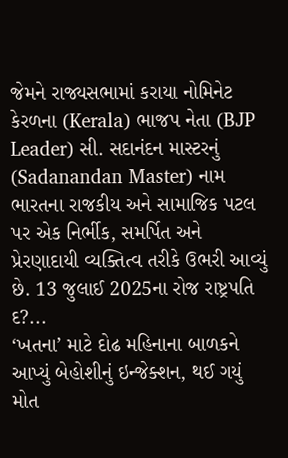જેમને રાજ્યસભામાં કરાયા નોમિનેટ
કેરળના (Kerala) ભાજપ નેતા (BJP Leader) સી. સદાનંદન માસ્ટરનું (Sadanandan Master) નામ ભારતના રાજકીય અને સામાજિક પટલ પર એક નિર્ભીક, સમર્પિત અને પ્રેરણાદાયી વ્યક્તિત્વ તરીકે ઉભરી આવ્યું છે. 13 જુલાઈ 2025ના રોજ રાષ્ટ્રપતિ દ?...
‘ખતના’ માટે દોઢ મહિનાના બાળકને આપ્યું બેહોશીનું ઇન્જેક્શન, થઈ ગયું મોત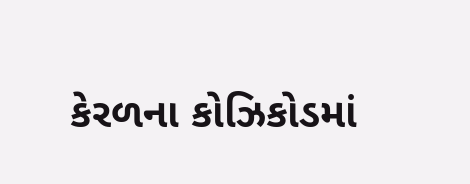કેરળના કોઝિકોડમાં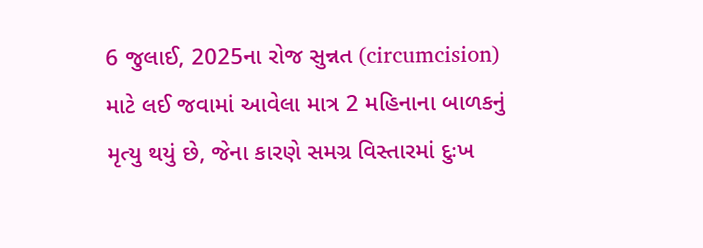6 જુલાઈ, 2025ના રોજ સુન્નત (circumcision) માટે લઈ જવામાં આવેલા માત્ર 2 મહિનાના બાળકનું મૃત્યુ થયું છે, જેના કારણે સમગ્ર વિસ્તારમાં દુઃખ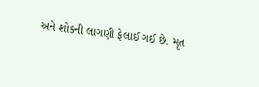અને શોકની લાગણી ફેલાઈ ગઈ છે. મૃત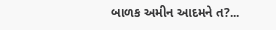બાળક અમીન આદમને ત?...